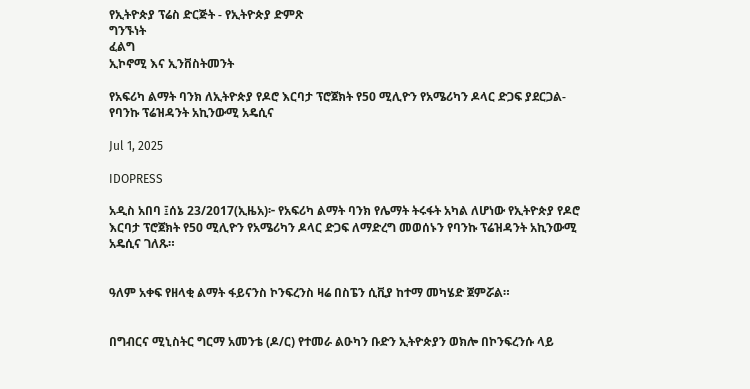የኢትዮጵያ ፕሬስ ድርጅት - የኢትዮጵያ ድምጽ
ግንኙነት
ፈልግ
ኢኮኖሚ እና ኢንቨስትመንት

የአፍሪካ ልማት ባንክ ለኢትዮጵያ የዶሮ እርባታ ፕሮጀክት የ50 ሚሊዮን የአሜሪካን ዶላር ድጋፍ ያደርጋል-የባንኩ ፕሬዝዳንት አኪንውሚ አዴሲና

Jul 1, 2025

IDOPRESS

አዲስ አበባ ፤ሰኔ 23/2017(ኢዜአ)፦ የአፍሪካ ልማት ባንክ የሌማት ትሩፋት አካል ለሆነው የኢትዮጵያ የዶሮ እርባታ ፕሮጀክት የ50 ሚሊዮን የአሜሪካን ዶላር ድጋፍ ለማድረግ መወሰኑን የባንኩ ፕሬዝዳንት አኪንውሚ አዴሲና ገለጹ።


ዓለም አቀፍ የዘላቂ ልማት ፋይናንስ ኮንፍረንስ ዛሬ በስፔን ሲቪያ ከተማ መካሄድ ጀምሯል።


በግብርና ሚኒስትር ግርማ አመንቴ (ዶ/ር) የተመራ ልዑካን ቡድን ኢትዮጵያን ወክሎ በኮንፍረንሱ ላይ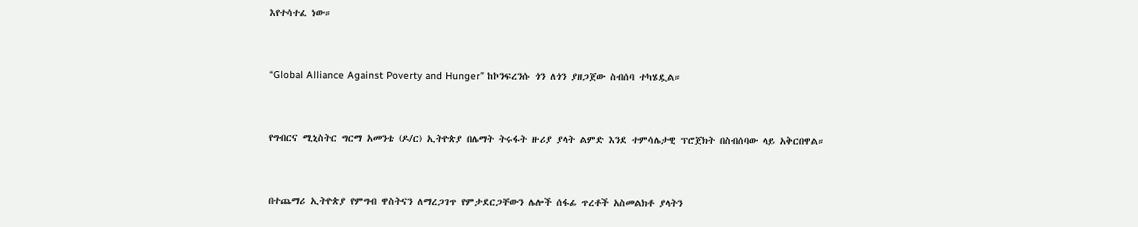እየተሳተፈ ነው።


“Global Alliance Against Poverty and Hunger” ከኮንፍረንሱ ጎን ለጎን ያዘጋጀው ስብሰባ ተካሄዷል።


የግብርና ሚኒስትር ግርማ አመንቴ (ዶ/ር) ኢትዮጵያ በሌማት ትሩፋት ዙሪያ ያላት ልምድ እንደ ተምሳሌታዊ ፕሮጀክት በስብሰባው ላይ አቅርበዋል።


በተጨማሪ ኢትዮጵያ የምግብ ዋስትናን ለማረጋገጥ የምታደርጋቸውን ሌሎች ሰፋፊ ጥረቶች አስመልክቶ ያላትን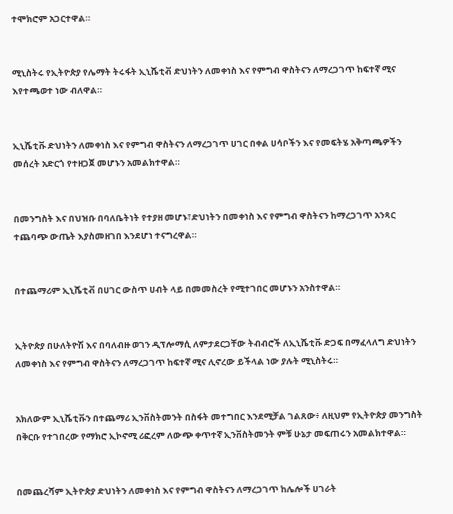ተሞክሮም አጋርተዋል።


ሚኒስትሩ የኢትዮጵያ የሌማት ትሩፋት ኢኒሼቲቭ ድህነትን ለመቀነስ እና የምግብ ዋስትናን ለማረጋገጥ ከፍተኛ ሚና እየተጫወተ ነው ብለዋል።


ኢኒሼቲቩ ድህነትን ለመቀነስ እና የምግብ ዋስትናን ለማረጋገጥ ሀገር በቀል ሀሳቦችን እና የመፍትሄ አቅጣጫዎችን መሰረት አድርጎ የተዘጋጀ መሆኑን አመልክተዋል።


በመንግስት እና በህዝቡ በባለቤትነት የተያዘ መሆኑ፣ድህነትን በመቀነስ እና የምግብ ዋስትናን ከማረጋገጥ አንጻር ተጨባጭ ውጤት እያስመዘገበ እንደሆነ ተናግረዋል።


በተጨማሪም ኢኒሼቲቭ በሀገር ውስጥ ሀብት ላይ በመመስረት የሚተገበር መሆኑን አንስተዋል።


ኢትዮጵያ በሁለትዮሽ እና በባለብዙ ወገን ዲፕሎማሲ ለምታደርጋቸው ትብብሮች ለኢኒሼቲቩ ድጋፍ በማፈላለግ ድህነትን ለመቀነስ እና የምግብ ዋስትናን ለማረጋገጥ ከፍተኛ ሚና ሊኖረው ይችላል ነው ያሉት ሚኒስትሩ።


አክለውም ኢኒሼቲቩን በተጨማሪ ኢንቨስትመንት በስፋት መተግበር እንደሚቻል ገልጸው፥ ለዚህም የኢትዮጵያ መንግስት በቅርቡ የተገበረው የማክሮ ኢኮኖሚ ሪፎረም ለውጭ ቀጥተኛ ኢንቨስትመንት ምቹ ሁኔታ መፍጠሩን አመልክተዋል።


በመጨረሻም ኢትዮጵያ ድህነትን ለመቀነስ እና የምግብ ዋስትናን ለማረጋገጥ ከሌሎች ሀገራት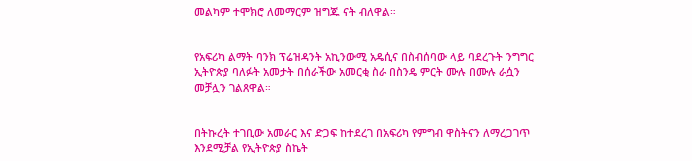መልካም ተሞክሮ ለመማርም ዝግጁ ናት ብለዋል።


የአፍሪካ ልማት ባንክ ፕሬዝዳንት አኪንውሚ አዴሲና በስብሰባው ላይ ባደረጉት ንግግር ኢትዮጵያ ባለፉት አመታት በሰራችው አመርቂ ስራ በስንዴ ምርት ሙሉ በሙሉ ራሷን መቻሏን ገልጸዋል።


በትኩረት ተገቢው አመራር እና ድጋፍ ከተደረገ በአፍሪካ የምግብ ዋስትናን ለማረጋገጥ እንደሚቻል የኢትዮጵያ ስኬት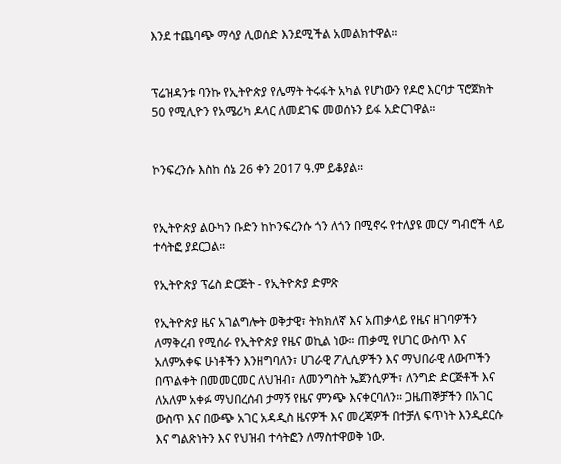እንደ ተጨባጭ ማሳያ ሊወሰድ እንደሚችል አመልክተዋል።


ፕሬዝዳንቱ ባንኩ የኢትዮጵያ የሌማት ትሩፋት አካል የሆነውን የዶሮ እርባታ ፕሮጀክት 50 የሚሊዮን የአሜሪካ ዶላር ለመደገፍ መወሰኑን ይፋ አድርገዋል።


ኮንፍረንሱ እስከ ሰኔ 26 ቀን 2017 ዓ.ም ይቆያል።


የኢትዮጵያ ልዑካን ቡድን ከኮንፍረንሱ ጎን ለጎን በሚኖሩ የተለያዩ መርሃ ግብሮች ላይ ተሳትፎ ያደርጋል።

የኢትዮጵያ ፕሬስ ድርጅት - የኢትዮጵያ ድምጽ

የኢትዮጵያ ዜና አገልግሎት ወቅታዊ፣ ትክክለኛ እና አጠቃላይ የዜና ዘገባዎችን ለማቅረብ የሚሰራ የኢትዮጵያ የዜና ወኪል ነው። ጠቃሚ የሀገር ውስጥ እና አለምአቀፍ ሁነቶችን እንዘግባለን፣ ሀገራዊ ፖሊሲዎችን እና ማህበራዊ ለውጦችን በጥልቀት በመመርመር ለህዝብ፣ ለመንግስት ኤጀንሲዎች፣ ለንግድ ድርጅቶች እና ለአለም አቀፉ ማህበረሰብ ታማኝ የዜና ምንጭ እናቀርባለን። ጋዜጠኞቻችን በአገር ውስጥ እና በውጭ አገር አዳዲስ ዜናዎች እና መረጃዎች በተቻለ ፍጥነት እንዲደርሱ እና ግልጽነትን እና የህዝብ ተሳትፎን ለማስተዋወቅ ነው.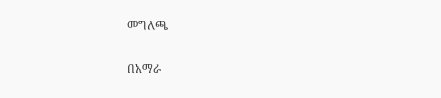መግለጫ

በአማራ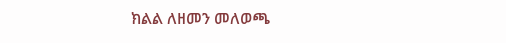ክልል ለዘመን መለወጫ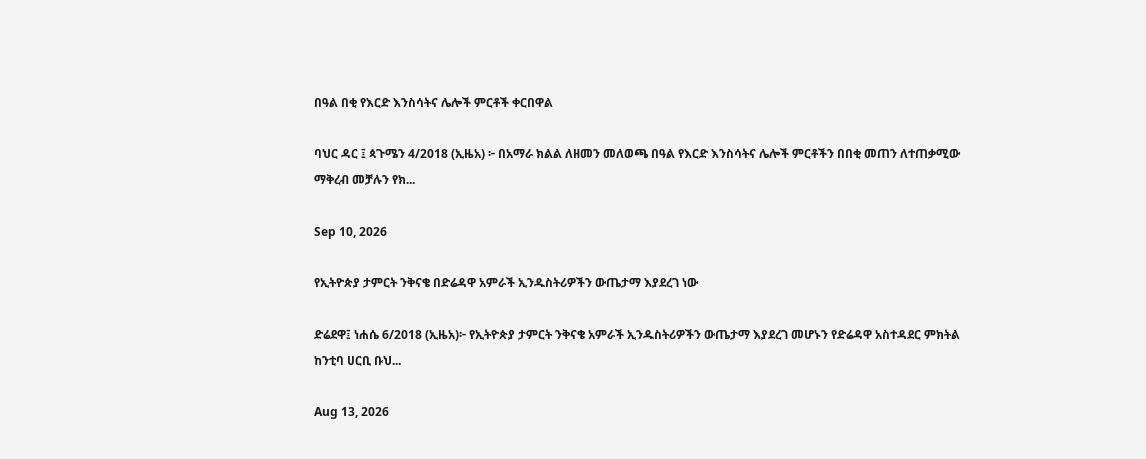በዓል በቂ የእርድ እንስሳትና ሌሎች ምርቶች ቀርበዋል

ባህር ዳር ፤ ጳጉሜን 4/2018 (ኢዜአ) ፦ በአማራ ክልል ለዘመን መለወጫ በዓል የእርድ እንስሳትና ሌሎች ምርቶችን በበቂ መጠን ለተጠቃሚው ማቅረብ መቻሉን የክ...

Sep 10, 2026

የኢትዮጵያ ታምርት ንቅናቄ በድሬዳዋ አምራች ኢንዱስትሪዎችን ውጤታማ እያደረገ ነው

ድሬደዋ፤ ነሐሴ 6/2018 (ኢዜአ)፦ የኢትዮጵያ ታምርት ንቅናቄ አምራች ኢንዱስትሪዎችን ውጤታማ እያደረገ መሆኑን የድሬዳዋ አስተዳደር ምክትል ከንቲባ ሀርቢ ቡህ...

Aug 13, 2026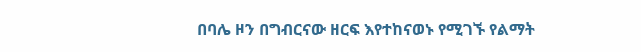በባሌ ዞን በግብርናው ዘርፍ እየተከናወኑ የሚገኙ የልማት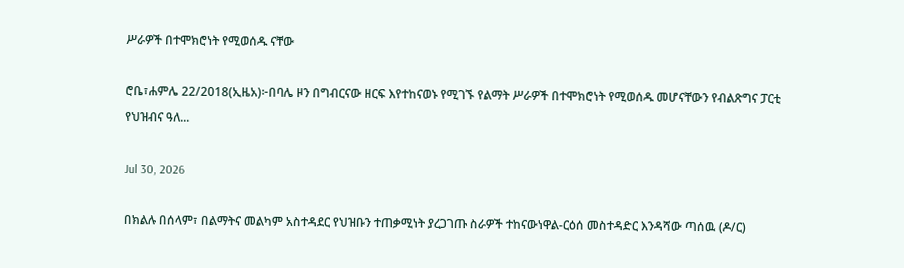ሥራዎች በተሞክሮነት የሚወሰዱ ናቸው

ሮቤ፣ሐምሌ 22/2018(ኢዜአ)፦በባሌ ዞን በግብርናው ዘርፍ እየተከናወኑ የሚገኙ የልማት ሥራዎች በተሞክሮነት የሚወሰዱ መሆናቸውን የብልጽግና ፓርቲ የህዝብና ዓለ...

Jul 30, 2026

በክልሉ በሰላም፣ በልማትና መልካም አስተዳደር የህዝቡን ተጠቃሚነት ያረጋገጡ ስራዎች ተከናውነዋል-ርዕሰ መስተዳድር እንዳሻው ጣሰዉ (ዶ/ር)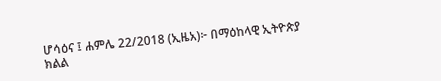ሆሳዕና ፤ ሐምሌ 22/2018 (ኢዜአ)፦ በማዕከላዊ ኢትዮጵያ ክልል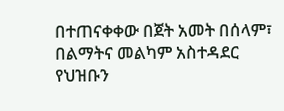በተጠናቀቀው በጀት አመት በሰላም፣ በልማትና መልካም አስተዳደር የህዝቡን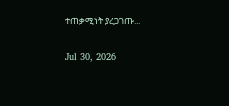ተጠቃሚነት ያረጋገጡ...

Jul 30, 2026